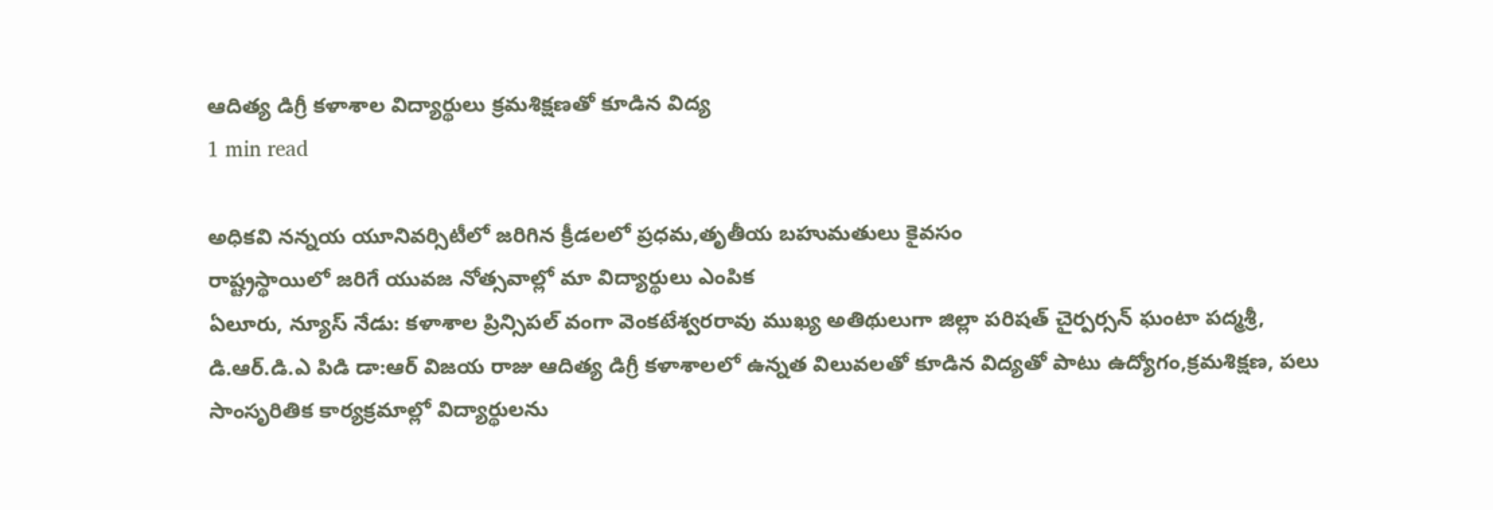ఆదిత్య డిగ్రీ కళాశాల విద్యార్థులు క్రమశిక్షణతో కూడిన విద్య
1 min read

అధికవి నన్నయ యూనివర్సిటీలో జరిగిన క్రీడలలో ప్రధమ,తృతీయ బహుమతులు కైవసం
రాష్ట్రస్థాయిలో జరిగే యువజ నోత్సవాల్లో మా విద్యార్థులు ఎంపిక
ఏలూరు, న్యూస్ నేడు: కళాశాల ప్రిన్సిపల్ వంగా వెంకటేశ్వరరావు ముఖ్య అతిథులుగా జిల్లా పరిషత్ చైర్పర్సన్ ఘంటా పద్మశ్రీ, డి.ఆర్.డి.ఎ పిడి డా:ఆర్ విజయ రాజు ఆదిత్య డిగ్రీ కళాశాలలో ఉన్నత విలువలతో కూడిన విద్యతో పాటు ఉద్యోగం,క్రమశిక్షణ, పలు సాంసృరితిక కార్యక్రమాల్లో విద్యార్థులను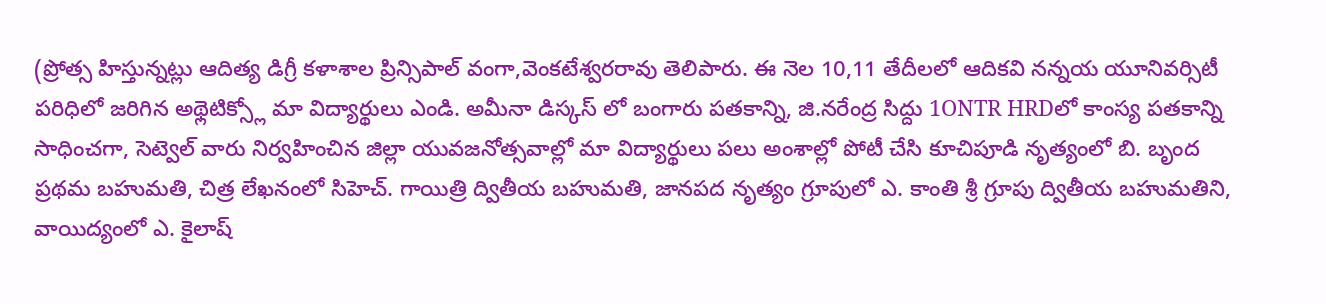(ప్రోత్స హిస్తున్నట్లు ఆదిత్య డిగ్రీ కళాశాల ప్రిన్సిపాల్ వంగా,వెంకటేశ్వరరావు తెలిపారు. ఈ నెల 10,11 తేదీలలో ఆదికవి నన్నయ యూనివర్సిటీ పరిధిలో జరిగిన అథ్లెటిక్స్లో మా విద్యార్థులు ఎండి. అమీనా డిస్కస్ లో బంగారు పతకాన్ని, జి.నరేంద్ర సిద్దు 1ONTR HRDలో కాంస్య పతకాన్ని సాధించగా, సెట్వెల్ వారు నిర్వహించిన జిల్లా యువజనోత్సవాల్లో మా విద్యార్థులు పలు అంశాల్లో పోటీ చేసి కూచిపూడి నృత్యంలో బి. బృంద ప్రథమ బహుమతి, చిత్ర లేఖనంలో సిహెచ్. గాయిత్రి ద్వితీయ బహుమతి, జానపద నృత్యం గ్రూపులో ఎ. కాంతి శ్రీ గ్రూపు ద్వితీయ బహుమతిని, వాయిద్యంలో ఎ. కైలాష్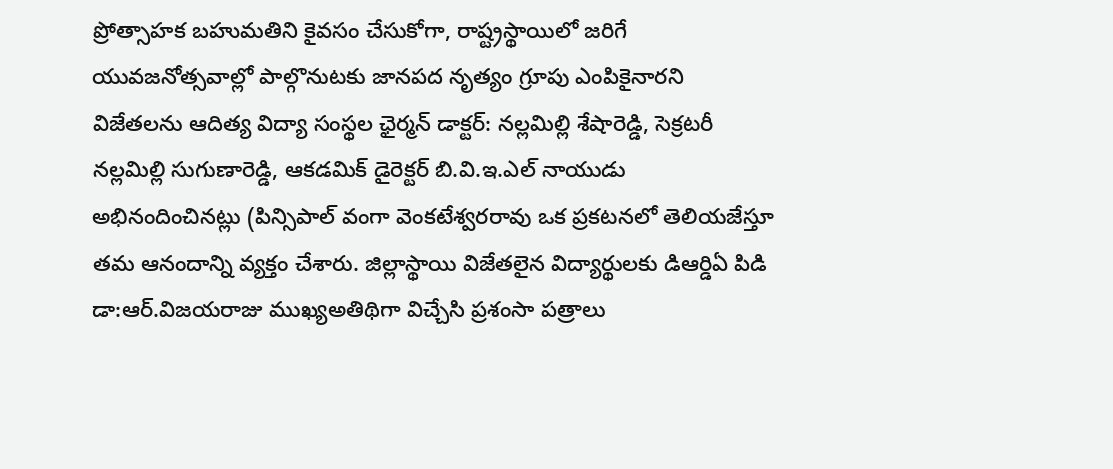ప్రోత్సాహక బహుమతిని కైవసం చేసుకోగా, రాష్ట్రస్థాయిలో జరిగే యువజనోత్సవాల్లో పాల్గొనుటకు జానపద నృత్యం గ్రూపు ఎంపికైనారని విజేతలను ఆదిత్య విద్యా సంస్థల ఛైర్మన్ డాక్టర్: నల్లమిల్లి శేషారెడ్డి, సెక్రటరీ నల్లమిల్లి సుగుణారెడ్డి, ఆకడమిక్ డైరెక్టర్ బి.వి.ఇ.ఎల్ నాయుడు అభినందించినట్లు (పిన్సిపాల్ వంగా వెంకటేశ్వరరావు ఒక ప్రకటనలో తెలియజేస్తూ తమ ఆనందాన్ని వ్యక్తం చేశారు. జిల్లాస్థాయి విజేతలైన విద్యార్థులకు డిఆర్డిఏ పిడి డా:ఆర్.విజయరాజు ముఖ్యఅతిథిగా విచ్చేసి ప్రశంసా పత్రాలు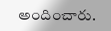అందించారు.